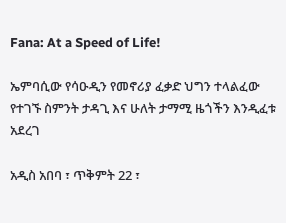Fana: At a Speed of Life!

ኤምባሲው የሳዑዲን የመኖሪያ ፈቃድ ህግን ተላልፈው የተገኙ ስምንት ታዳጊ እና ሁለት ታማሚ ዜጎችን እንዲፈቱ አደረገ

አዲስ አበባ ፣ ጥቅምት 22 ፣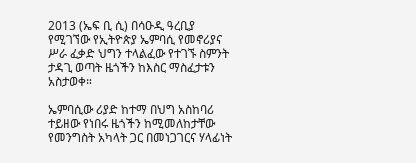2013 (ኤፍ ቢ ሲ) በሳዑዲ ዓረቢያ የሚገኘው የኢትዮጵያ ኤምባሲ የመኖሪያና ሥራ ፈቃድ ህግን ተላልፈው የተገኙ ስምንት ታዳጊ ወጣት ዜጎችን ከእስር ማስፈታቱን አስታወቀ።

ኤምባሲው ሪያድ ከተማ በህግ አስከባሪ ተይዘው የነበሩ ዜጎችን ከሚመለከታቸው የመንግስት አካላት ጋር በመነጋገርና ሃላፊነት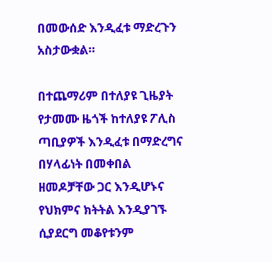በመውሰድ እንዲፈቱ ማድረጉን አስታውቋል።

በተጨማሪም በተለያዩ ጊዜያት የታመሙ ዜጎች ከተለያዩ ፖሊስ ጣቢያዎች እንዲፈቱ በማድረግና በሃላፊነት በመቀበል ዘመዶቻቸው ጋር እንዲሆኑና የህክምና ክትትል እንዲያገኙ ሲያደርግ መቆየቱንም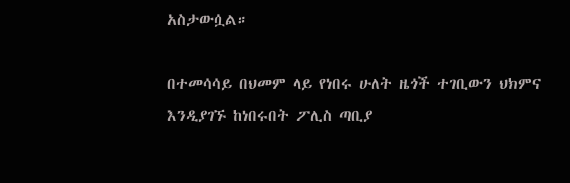አስታውሷል።

በተመሳሳይ በህመም ላይ የነበሩ ሁለት ዜጎች ተገቢውን ህክምና እንዲያገኙ ከነበሩበት ፖሊስ ጣቢያ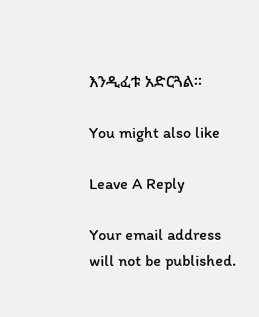እንዲፈቱ አድርጓል።

You might also like

Leave A Reply

Your email address will not be published.